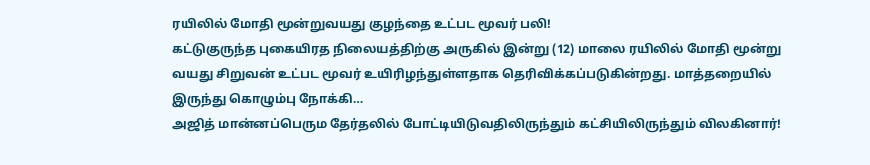ரயிலில் மோதி மூன்றுவயது குழந்தை உட்பட மூவர் பலி!
கட்டுகுருந்த புகையிரத நிலையத்திற்கு அருகில் இன்று (12) மாலை ரயிலில் மோதி மூன்று வயது சிறுவன் உட்பட மூவர் உயிரிழந்துள்ளதாக தெரிவிக்கப்படுகின்றது. மாத்தறையில் இருந்து கொழும்பு நோக்கி…
அஜித் மான்னப்பெரும தேர்தலில் போட்டியிடுவதிலிருந்தும் கட்சியிலிருந்தும் விலகினார்!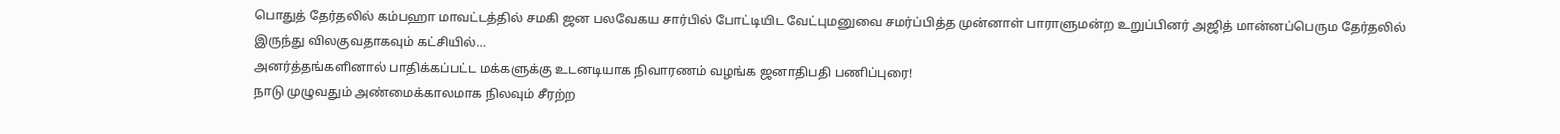பொதுத் தேர்தலில் கம்பஹா மாவட்டத்தில் சமகி ஜன பலவேகய சார்பில் போட்டியிட வேட்புமனுவை சமர்ப்பித்த முன்னாள் பாராளுமன்ற உறுப்பினர் அஜித் மான்னப்பெரும தேர்தலில் இருந்து விலகுவதாகவும் கட்சியில்…
அனர்த்தங்களினால் பாதிக்கப்பட்ட மக்களுக்கு உடனடியாக நிவாரணம் வழங்க ஜனாதிபதி பணிப்புரை!
நாடு முழுவதும் அண்மைக்காலமாக நிலவும் சீரற்ற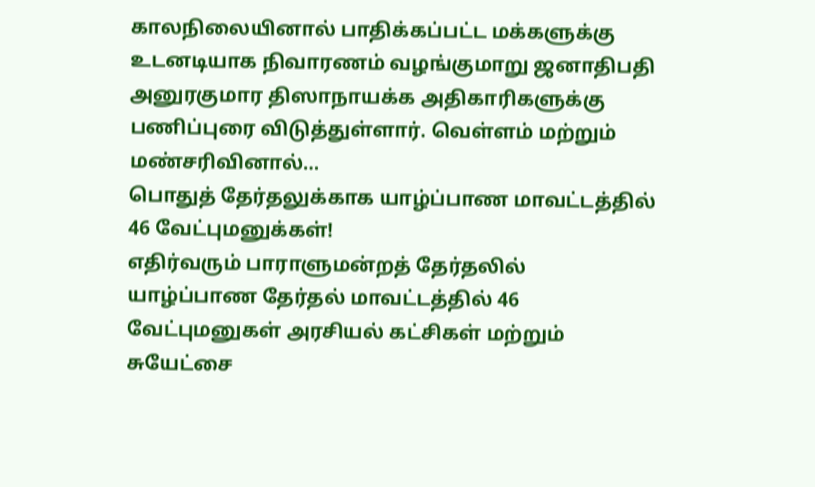காலநிலையினால் பாதிக்கப்பட்ட மக்களுக்கு உடனடியாக நிவாரணம் வழங்குமாறு ஜனாதிபதி அனுரகுமார திஸாநாயக்க அதிகாரிகளுக்கு பணிப்புரை விடுத்துள்ளார். வெள்ளம் மற்றும் மண்சரிவினால்…
பொதுத் தேர்தலுக்காக யாழ்ப்பாண மாவட்டத்தில் 46 வேட்புமனுக்கள்!
எதிர்வரும் பாராளுமன்றத் தேர்தலில் யாழ்ப்பாண தேர்தல் மாவட்டத்தில் 46 வேட்புமனுகள் அரசியல் கட்சிகள் மற்றும் சுயேட்சை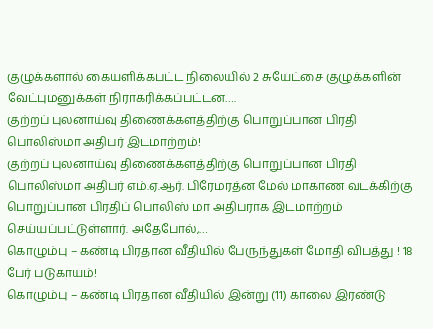குழுக்களால் கையளிக்கபட்ட நிலையில் 2 சுயேட்சை குழுக்களின் வேட்புமனுக்கள் நிராகரிக்கப்பட்டன….
குற்றப் புலனாய்வு திணைக்களத்திற்கு பொறுப்பான பிரதி பொலிஸ்மா அதிபர் இடமாற்றம்!
குற்றப் புலனாய்வு திணைக்களத்திற்கு பொறுப்பான பிரதி பொலிஸ்மா அதிபர் எம்.ஏ.ஆர். பிரேமரத்ன மேல் மாகாண வடக்கிற்கு பொறுப்பான பிரதிப் பொலிஸ் மா அதிபராக இடமாற்றம் செய்யப்பட்டுள்ளார். அதேபோல்,…
கொழும்பு – கண்டி பிரதான வீதியில் பேருந்துகள் மோதி விபத்து ! 18 பேர் படுகாயம்!
கொழும்பு – கண்டி பிரதான வீதியில் இன்று (11) காலை இரண்டு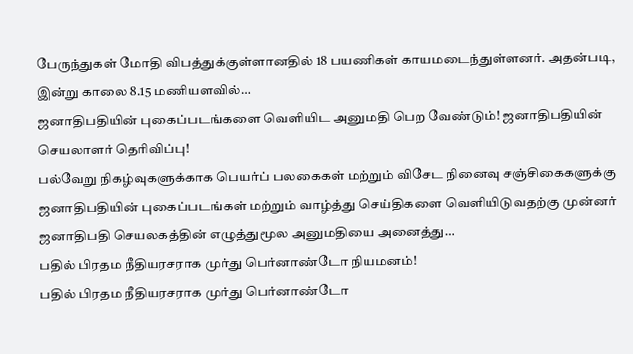பேருந்துகள் மோதி விபத்துக்குள்ளானதில் 18 பயணிகள் காயமடைந்துள்ளனர். அதன்படி, இன்று காலை 8.15 மணியளவில்…
ஜனாதிபதியின் புகைப்படங்களை வெளியிட அனுமதி பெற வேண்டும்! ஜனாதிபதியின் செயலாளர் தெரிவிப்பு!
பல்வேறு நிகழ்வுகளுக்காக பெயர்ப் பலகைகள் மற்றும் விசேட நினைவு சஞ்சிகைகளுக்கு ஜனாதிபதியின் புகைப்படங்கள் மற்றும் வாழ்த்து செய்திகளை வெளியிடுவதற்கு முன்னர் ஜனாதிபதி செயலகத்தின் எழுத்துமூல அனுமதியை அனைத்து…
பதில் பிரதம நீதியரசராக முர்து பெர்னாண்டோ நியமனம்!
பதில் பிரதம நீதியரசராக முர்து பெர்னாண்டோ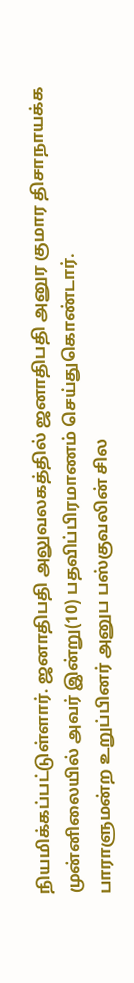நியமிக்கப்பட்டுள்ளார். ஜனாதிபதி அலுவலகத்தில் ஜனாதிபதி அனுர குமார திசாநாயக்க முன்னிலையில் அவர் இன்று(10) பதவிப்பிரமாணம் செய்துகொண்டார்.
பாராளுமன்ற உறுப்பினர் அனுப பஸ்குவலின் சில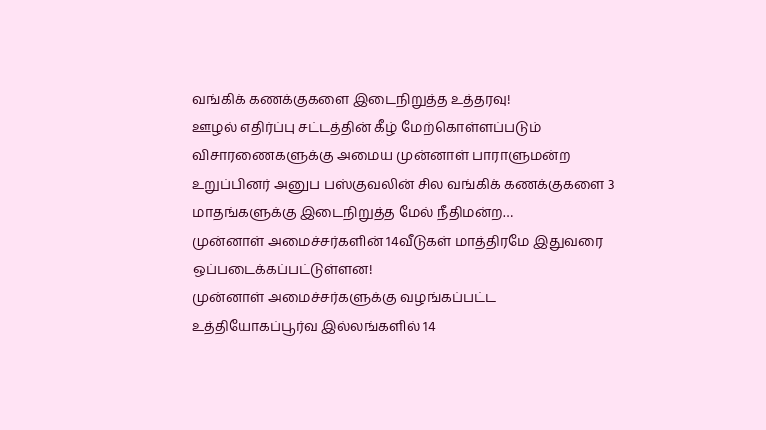வங்கிக் கணக்குகளை இடைநிறுத்த உத்தரவு!
ஊழல் எதிர்ப்பு சட்டத்தின் கீழ் மேற்கொள்ளப்படும் விசாரணைகளுக்கு அமைய முன்னாள் பாராளுமன்ற உறுப்பினர் அனுப பஸ்குவலின் சில வங்கிக் கணக்குகளை 3 மாதங்களுக்கு இடைநிறுத்த மேல் நீதிமன்ற…
முன்னாள் அமைச்சர்களின் 14வீடுகள் மாத்திரமே இதுவரை ஒப்படைக்கப்பட்டுள்ளன!
முன்னாள் அமைச்சர்களுக்கு வழங்கப்பட்ட உத்தியோகப்பூர்வ இல்லங்களில் 14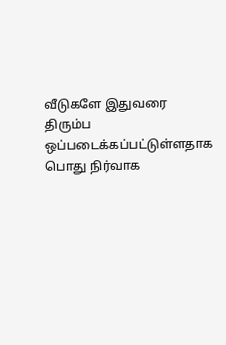வீடுகளே இதுவரை திரும்ப ஒப்படைக்கப்பட்டுள்ளதாக பொது நிர்வாக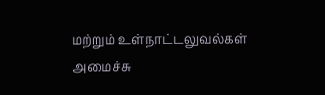மற்றும் உள்நாட்டலுவல்கள் அமைச்சு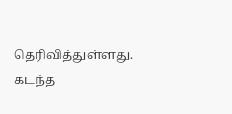தெரிவித்துள்ளது. கடந்த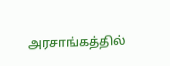அரசாங்கத்தில்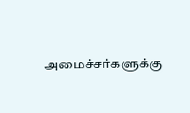அமைச்சர்களுக்கு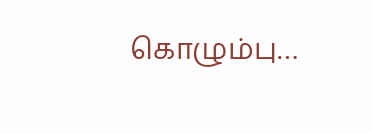கொழும்பு…